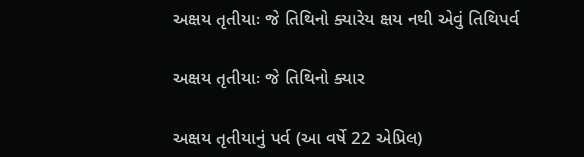અક્ષય તૃતીયાઃ જે તિથિનો ક્યારેય ક્ષય નથી એવું તિથિપર્વ

અક્ષય તૃતીયાઃ જે તિથિનો ક્યાર

અક્ષય તૃતીયાનું પર્વ (આ વર્ષે 22 એપ્રિલ)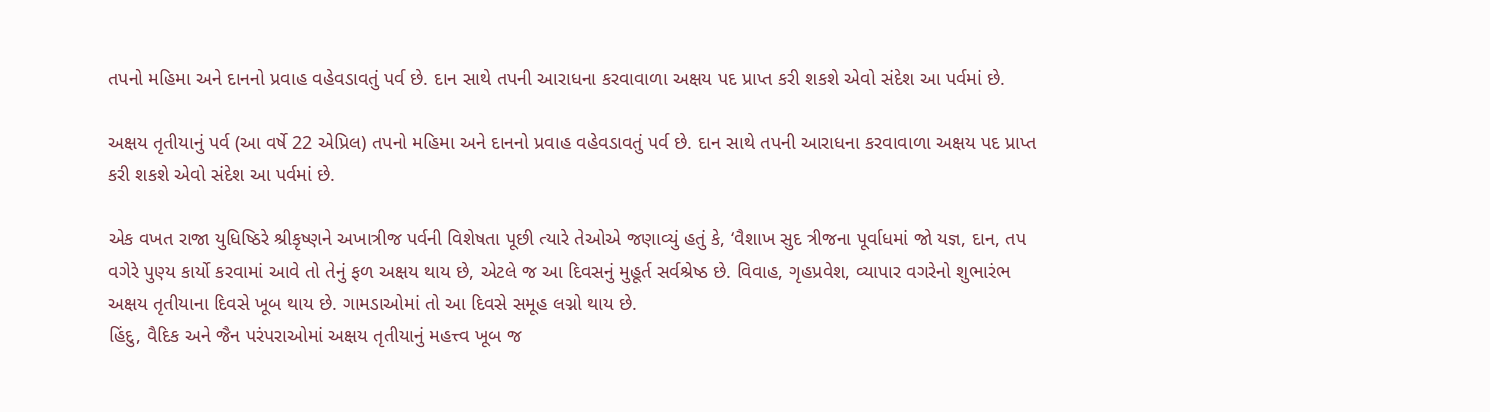તપનો મહિમા અને દાનનો પ્રવાહ વહેવડાવતું પર્વ છે. દાન સાથે તપની આરાધના કરવાવાળા અક્ષય પદ પ્રાપ્ત કરી શકશે એવો સંદેશ આ પર્વમાં છે.

અક્ષય તૃતીયાનું પર્વ (આ વર્ષે 22 એપ્રિલ) તપનો મહિમા અને દાનનો પ્રવાહ વહેવડાવતું પર્વ છે. દાન સાથે તપની આરાધના કરવાવાળા અક્ષય પદ પ્રાપ્ત કરી શકશે એવો સંદેશ આ પર્વમાં છે.

એક વખત રાજા યુધિષ્ઠિરે શ્રીકૃષ્ણને અખાત્રીજ પર્વની વિશેષતા પૂછી ત્યારે તેઓએ જણાવ્યું હતું કે, ‘વૈશાખ સુદ ત્રીજના પૂર્વાધમાં જો યજ્ઞ, દાન, તપ વગેરે પુણ્ય કાર્યો કરવામાં આવે તો તેનું ફળ અક્ષય થાય છે, એટલે જ આ દિવસનું મુહૂર્ત સર્વશ્રેષ્ઠ છે. વિવાહ, ગૃહપ્રવેશ, વ્યાપાર વગરેનો શુભારંભ અક્ષય તૃતીયાના દિવસે ખૂબ થાય છે. ગામડાઓમાં તો આ દિવસે સમૂહ લગ્નો થાય છે.
હિંદુ, વૈદિક અને જૈન પરંપરાઓમાં અક્ષય તૃતીયાનું મહત્ત્વ ખૂબ જ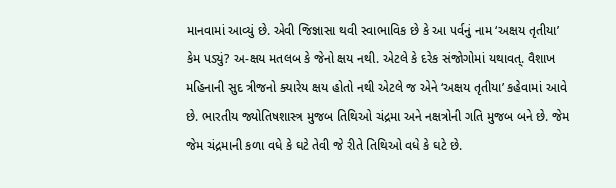માનવામાં આવ્યું છે. એવી જિજ્ઞાસા થવી સ્વાભાવિક છે કે આ પર્વનું નામ ‘અક્ષય તૃતીયા’ કેમ પડ્યું? અ-ક્ષય મતલબ કે જેનો ક્ષય નથી. એટલે કે દરેક સંજોગોમાં યથાવત્. વૈશાખ મહિનાની સુદ ત્રીજનો ક્યારેય ક્ષય હોતો નથી એટલે જ એને ‘અક્ષય તૃતીયા’ કહેવામાં આવે છે. ભારતીય જ્યોતિષશાસ્ત્ર મુજબ તિથિઓ ચંદ્રમા અને નક્ષત્રોની ગતિ મુજબ બને છે. જેમ જેમ ચંદ્રમાની કળા વધે કે ઘટે તેવી જે રીતે તિથિઓ વધે કે ઘટે છે.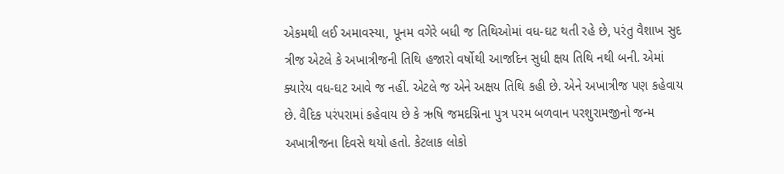એકમથી લઈ અમાવસ્યા, પૂનમ વગેરે બધી જ તિથિઓમાં વધ-ઘટ થતી રહે છે, પરંતુ વૈશાખ સુદ ત્રીજ એટલે કે અખાત્રીજની તિથિ હજારો વર્ષોથી આજદિન સુધી ક્ષય તિથિ નથી બની. એમાં ક્યારેય વધ-ઘટ આવે જ નહીં. એટલે જ એને અક્ષય તિથિ કહી છે. એને અખાત્રીજ પણ કહેવાય છે. વૈદિક પરંપરામાં કહેવાય છે કે ઋષિ જમદગ્નિના પુત્ર પરમ બળવાન પરશુરામજીનો જન્મ અખાત્રીજના દિવસે થયો હતો. કેટલાક લોકો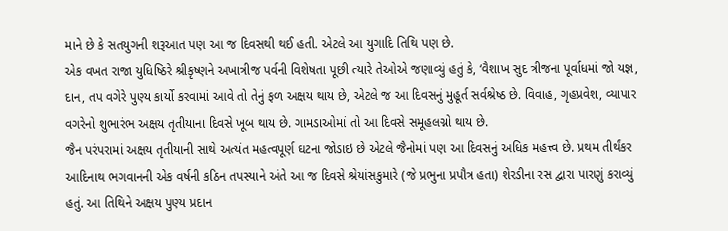માને છે કે સતયુગની શરૂઆત પણ આ જ દિવસથી થઈ હતી. એટલે આ યુગાદિ તિથિ પણ છે.
એક વખત રાજા યુધિષ્ઠિરે શ્રીકૃષ્ણને અખાત્રીજ પર્વની વિશેષતા પૂછી ત્યારે તેઓએ જણાવ્યું હતું કે, ‘વૈશાખ સુદ ત્રીજના પૂર્વાધમાં જો યજ્ઞ, દાન, તપ વગેરે પુણ્ય કાર્યો કરવામાં આવે તો તેનું ફળ અક્ષય થાય છે, એટલે જ આ દિવસનું મુહૂર્ત સર્વશ્રેષ્ઠ છે. વિવાહ, ગૃહપ્રવેશ, વ્યાપાર વગરેનો શુભારંભ અક્ષય તૃતીયાના દિવસે ખૂબ થાય છે. ગામડાઓમાં તો આ દિવસે સમૂહલગ્નો થાય છે.
જૈન પરંપરામાં અક્ષય તૃતીયાની સાથે અત્યંત મહત્વપૂર્ણ ઘટના જોડાઇ છે એટલે જૈનોમાં પણ આ દિવસનું અધિક મહત્ત્વ છે. પ્રથમ તીર્થંકર આદિનાથ ભગવાનની એક વર્ષની કઠિન તપસ્યાને અંતે આ જ દિવસે શ્રેયાંસકુમારે (જે પ્રભુના પ્રપૌત્ર હતા) શેરડીના રસ દ્વારા પારણું કરાવ્યું હતું. આ તિથિને અક્ષય પુણ્ય પ્રદાન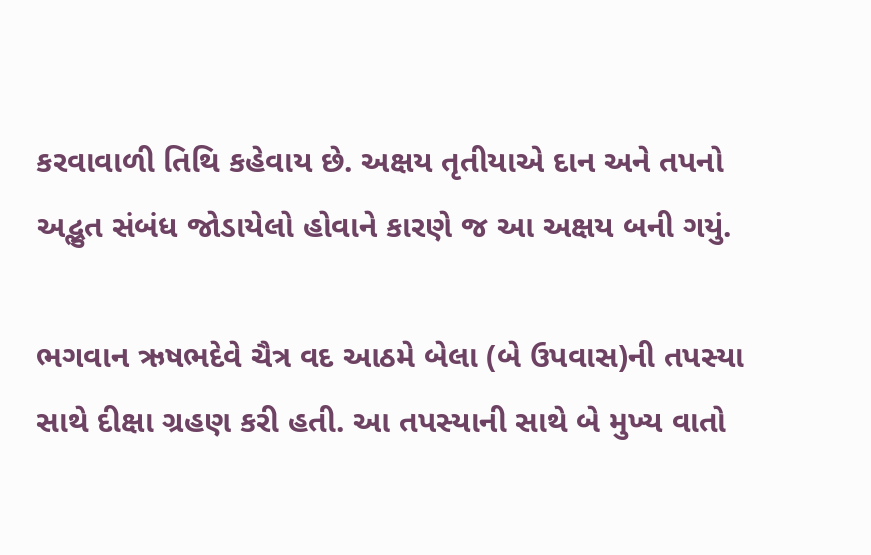કરવાવાળી તિથિ કહેવાય છે. અક્ષય તૃતીયાએ દાન અને તપનો અદ્ભુત સંબંધ જોડાયેલો હોવાને કારણે જ આ અક્ષય બની ગયું.

ભગવાન ઋષભદેવે ચૈત્ર વદ આઠમે બેલા (બે ઉપવાસ)ની તપસ્યા સાથે દીક્ષા ગ્રહણ કરી હતી. આ તપસ્યાની સાથે બે મુખ્ય વાતો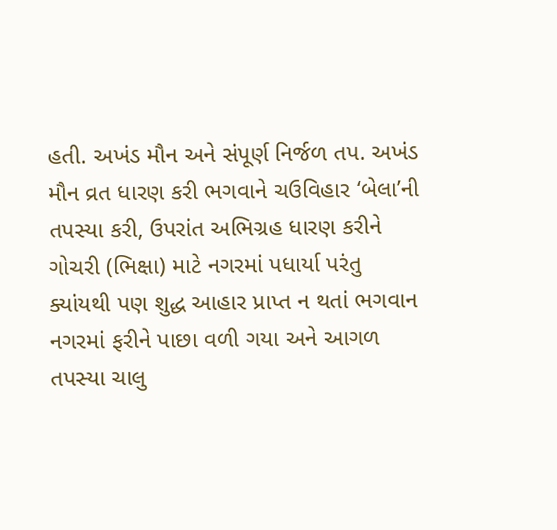હતી. અખંડ મૌન અને સંપૂર્ણ નિર્જળ તપ. અખંડ મૌન વ્રત ધારણ કરી ભગવાને ચઉવિહાર ‘બેલા’ની તપસ્યા કરી, ઉપરાંત અભિગ્રહ ધારણ કરીને ગોચરી (ભિક્ષા) માટે નગરમાં પધાર્યા પરંતુ ક્યાંયથી પણ શુદ્ધ આહાર પ્રાપ્ત ન થતાં ભગવાન નગરમાં ફરીને પાછા વળી ગયા અને આગળ તપસ્યા ચાલુ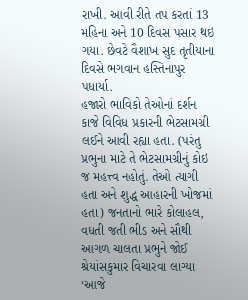રાખી. આવી રીતે તપ કરતાં 13 મહિના અને 10 દિવસ પસાર થઇ ગયા. છેવટે વૈશાખ સુદ તૃતીયાના દિવસે ભગવાન હસ્તિનાપુર પધાર્યા.
હજારો ભાવિકો તેઓનાં દર્શન કાજે વિવિધ પ્રકારની ભેટસામગ્રી લઈને આવી રહ્યા હતા. (પરંતુ પ્રભુના માટે તે ભેટસામગ્રીનું કોઇ જ મહત્ત્વ નહોતું. તેઓ ત્યાગી હતા અને શુદ્ધ આહારની ખોજમાં હતા) જનતાનો ભારે કોલાહલ, વધતી જતી ભીડ અને સૌથી આગળ ચાલતા પ્રભુને જોઈ શ્રેયાંસકુમાર વિચારવા લાગ્યા ‘આજે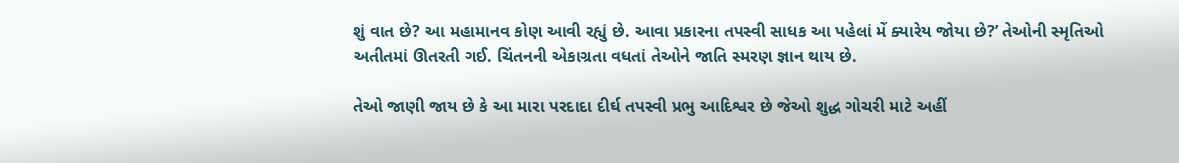શું વાત છે? આ મહામાનવ કોણ આવી રહ્યું છે. આવા પ્રકારના તપસ્વી સાધક આ પહેલાં મેં ક્યારેય જોયા છે?’ તેઓની સ્મૃતિઓ અતીતમાં ઊતરતી ગઈ. ચિંતનની એકાગ્રતા વધતાં તેઓને જાતિ સ્મરણ જ્ઞાન થાય છે.

તેઓ જાણી જાય છે કે આ મારા પરદાદા દીર્ઘ તપસ્વી પ્રભુ આદિશ્વર છે જેઓ શુદ્ધ ગોચરી માટે અહીં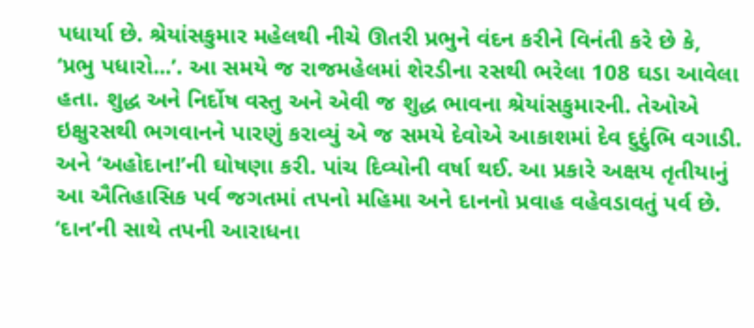પધાર્યા છે. શ્રેયાંસકુમાર મહેલથી નીચે ઊતરી પ્રભુને વંદન કરીને વિનંતી કરે છે કે, ‘પ્રભુ પધારો...’. આ સમયે જ રાજમહેલમાં શેરડીના રસથી ભરેલા 108 ઘડા આવેલા હતા. શુદ્ધ અને નિર્દોષ વસ્તુ અને એવી જ શુદ્ધ ભાવના શ્રેયાંસકુમારની. તેઓએ ઇક્ષુરસથી ભગવાનને પારણું કરાવ્યું એ જ સમયે દેવોએ આકાશમાં દેવ દુદુંભિ વગાડી. અને ‘અહોદાન!’ની ઘોષણા કરી. પાંચ દિવ્યોની વર્ષા થઈ. આ પ્રકારે અક્ષય તૃતીયાનું આ ઐતિહાસિક પર્વ જગતમાં તપનો મહિમા અને દાનનો પ્રવાહ વહેવડાવતું પર્વ છે. ‘દાન’ની સાથે તપની આરાધના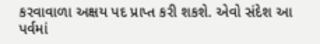કરવાવાળા અક્ષય પદ પ્રાપ્ત કરી શકશે. એવો સંદેશ આ પર્વમાં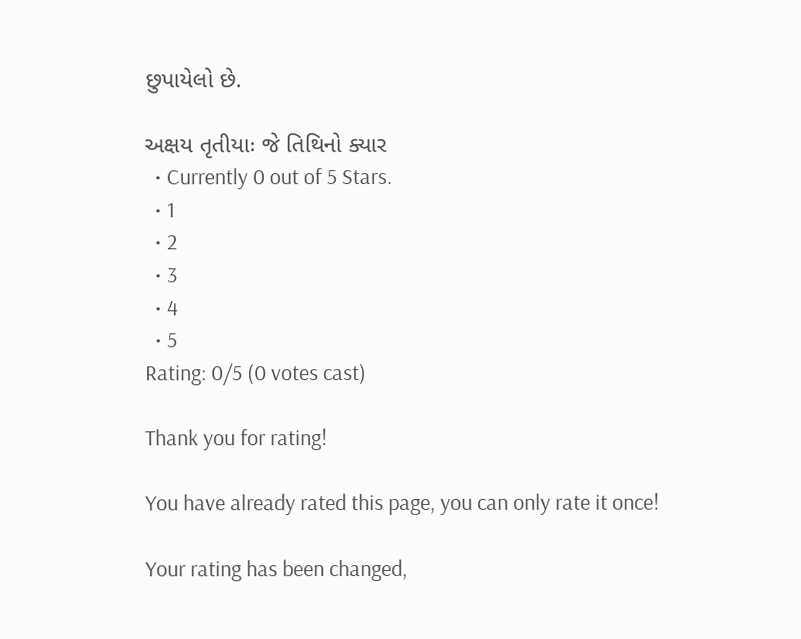છુપાયેલો છે.

અક્ષય તૃતીયાઃ જે તિથિનો ક્યાર
  • Currently 0 out of 5 Stars.
  • 1
  • 2
  • 3
  • 4
  • 5
Rating: 0/5 (0 votes cast)

Thank you for rating!

You have already rated this page, you can only rate it once!

Your rating has been changed,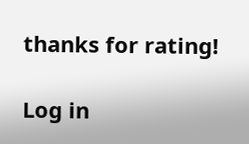thanks for rating!

Log in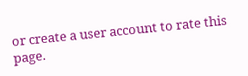or create a user account to rate this page.